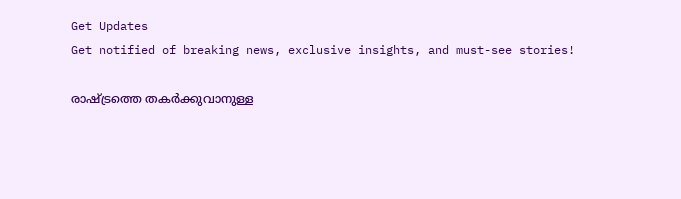Get Updates
Get notified of breaking news, exclusive insights, and must-see stories!

രാഷ്ട്രത്തെ തകര്‍ക്കുവാനുള്ള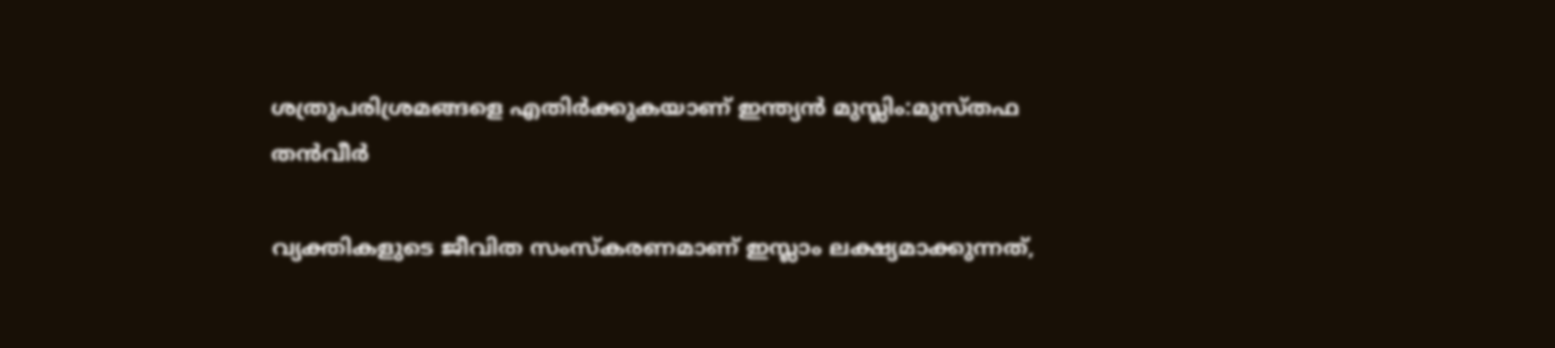ശത്രുപരിശ്രമങ്ങളെ എതിര്‍ക്കുകയാണ് ഇന്ത്യന്‍ മുസ്ലിം:മുസ്തഫ തന്‍വീര്‍

വ്യക്തികളുടെ ജീവിത സംസ്‌കരണമാണ് ഇസ്ലാം ലക്ഷ്യമാക്കുന്നത്,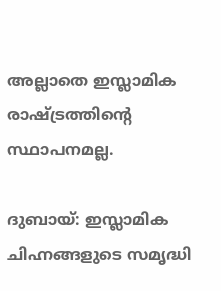അല്ലാതെ ഇസ്ലാമിക രാഷ്ട്രത്തിന്റെ സ്ഥാപനമല്ല.

ദുബായ്: ഇസ്ലാമിക ചിഹ്നങ്ങളുടെ സമൃദ്ധി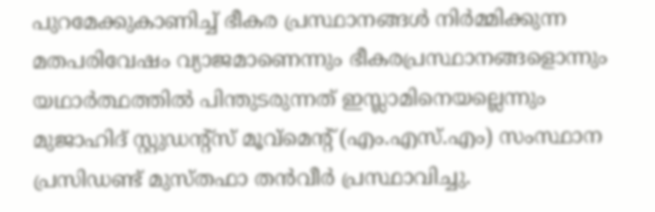പുറമേക്കുകാണിച്ച് ഭീകര പ്രസ്ഥാനങ്ങള്‍ നിര്‍മ്മിക്കുന്ന മതപരിവേഷം വ്യാജമാണെന്നും ഭീകരപ്രസ്ഥാനങ്ങളൊന്നും യഥാര്‍ത്ഥത്തില്‍ പിന്തുടരുന്നത് ഇസ്ലാമിനെയല്ലെന്നും മുജാഹിദ് സ്റ്റുഡന്റ്സ് മൂവ്മെന്റ് (എം.എസ്.എം) സംസ്ഥാന പ്രസിഡണ്ട് മുസ്തഫാ തന്‍വീര്‍ പ്രസ്ഥാവിച്ചു.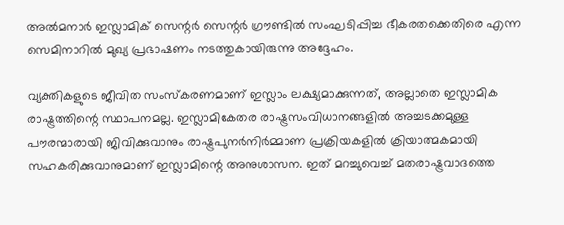അല്‍മനാര്‍ ഇസ്ലാമിക് സെന്റര്‍ സെന്റര്‍ ഗ്രൗണ്ടില്‍ സംഘടിപ്പിച്ച ഭീകരതക്കെതിരെ എന്ന സെമിനാറില്‍ മുഖ്യ പ്രഭാഷണം നടത്തുകായിരുന്നു അദ്ദേഹം.

വ്യക്തികളുടെ ജീവിത സംസ്‌കരണമാണ് ഇസ്ലാം ലക്ഷ്യമാക്കുന്നത്, അല്ലാതെ ഇസ്ലാമിക രാഷ്ട്രത്തിന്റെ സ്ഥാപനമല്ല. ഇസ്ലാമികേതര രാഷ്ട്രസംവിധാനങ്ങളില്‍ അച്ചടക്കമുള്ള പൗരന്മാരായി ജിവിക്കുവാനും രാഷ്ട്രപുനര്‍നിര്‍മ്മാണ പ്രക്രിയകളില്‍ ക്രിയാത്മകമായി സഹകരിക്കുവാനുമാണ് ഇസ്ലാമിന്റെ അനുശാസന. ഇത് മറച്ചുവെച്ച് മതരാഷ്ട്രവാദത്തെ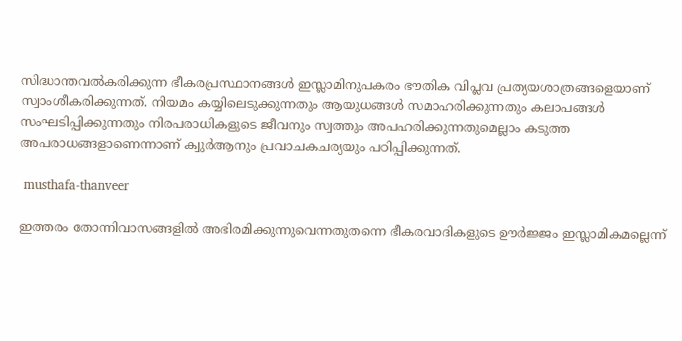സിദ്ധാന്തവല്‍കരിക്കുന്ന ഭീകരപ്രസ്ഥാനങ്ങള്‍ ഇസ്ലാമിനുപകരം ഭൗതിക വിപ്ലവ പ്രത്യയശാത്രങ്ങളെയാണ് സ്വാംശീകരിക്കുന്നത്. നിയമം കയ്യിലെടുക്കുന്നതും ആയുധങ്ങള്‍ സമാഹരിക്കുന്നതും കലാപങ്ങള്‍ സംഘടിപ്പിക്കുന്നതും നിരപരാധികളുടെ ജീവനും സ്വത്തും അപഹരിക്കുന്നതുമെല്ലാം കടുത്ത അപരാധങ്ങളാണെന്നാണ് ക്വുര്‍ആനും പ്രവാചകചര്യയും പഠിപ്പിക്കുന്നത്.

 musthafa-thanveer

ഇത്തരം തോന്നിവാസങ്ങളില്‍ അഭിരമിക്കുന്നുവെന്നതുതന്നെ ഭീകരവാദികളുടെ ഊര്‍ജ്ജം ഇസ്ലാമികമല്ലെന്ന്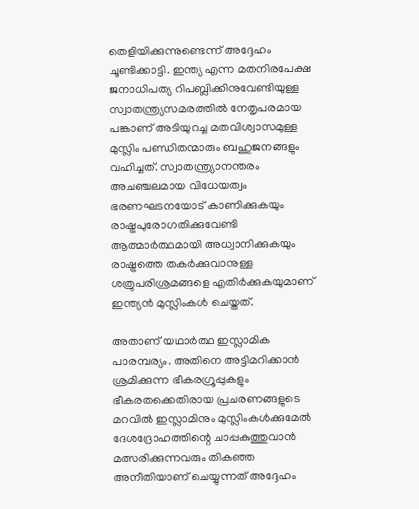തെളിയിക്കുന്നുണ്ടെന്ന് അദ്ദേഹം ചൂണ്ടിക്കാട്ടി. ഇന്ത്യ എന്ന മതനിരപേക്ഷ ജനാധിപത്യ റിപബ്ലിക്കിനുവേണ്ടിയുള്ള സ്വാതന്ത്ര്യസമരത്തില്‍ നേതൃപരമായ പങ്കാണ് അടിയുറച്ച മതവിശ്വാസമുള്ള മുസ്ലിം പണ്ഡിതന്മാരും ബഹുജനങ്ങളും വഹിച്ചത്. സ്വാതന്ത്ര്യാനന്തരം അചഞ്ചലമായ വിധേയത്വം ഭരണഘടനയോട് കാണിക്കുകയും രാഷ്ട്രപുരോഗതിക്കുവേണ്ടി ആത്മാര്‍ത്ഥമായി അധ്വാനിക്കുകയും രാഷ്ട്രത്തെ തകര്‍ക്കുവാനുള്ള ശത്രുപരിശ്രമങ്ങളെ എതിര്‍ക്കുകയുമാണ് ഇന്ത്യന്‍ മുസ്ലിംകള്‍ ചെയ്തത്.

അതാണ് യഥാര്‍ത്ഥ ഇസ്ലാമിക പാരമ്പര്യം. അതിനെ അട്ടിമറിക്കാന്‍ ശ്രമിക്കുന്ന ഭീകരഗ്രൂപ്പുകളും ഭീകരതക്കെതിരായ പ്രചരണങ്ങളുടെ മറവില്‍ ഇസ്ലാമിനും മുസ്ലിംകള്‍ക്കുമേല്‍ ദേശദ്രോഹത്തിന്റെ ചാപ്പകുത്തുവാന്‍ മത്സരിക്കുന്നവരും തികഞ്ഞ അനീതിയാണ് ചെയ്യുന്നത് അദ്ദേഹം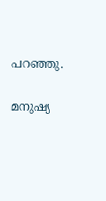പറഞ്ഞു.

മനുഷ്യ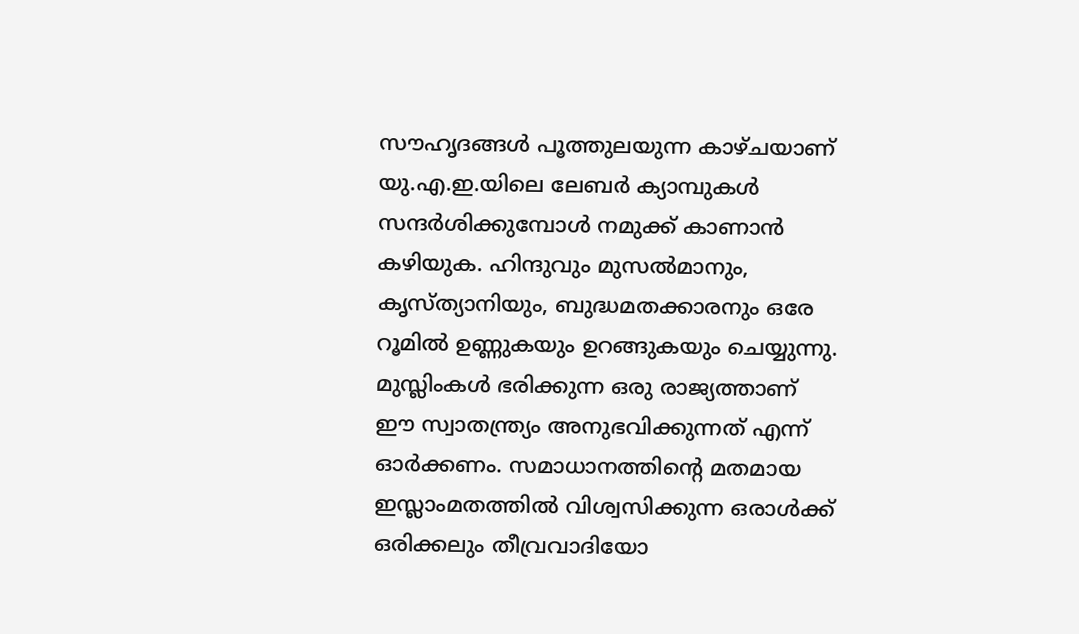സൗഹൃദങ്ങള്‍ പൂത്തുലയുന്ന കാഴ്ചയാണ് യു.എ.ഇ.യിലെ ലേബര്‍ ക്യാമ്പുകള്‍ സന്ദര്‍ശിക്കുമ്പോള്‍ നമുക്ക് കാണാന്‍ കഴിയുക. ഹിന്ദുവും മുസല്‍മാനും, കൃസ്ത്യാനിയും, ബുദ്ധമതക്കാരനും ഒരേ റൂമില്‍ ഉണ്ണുകയും ഉറങ്ങുകയും ചെയ്യുന്നു. മുസ്ലിംകള്‍ ഭരിക്കുന്ന ഒരു രാജ്യത്താണ് ഈ സ്വാതന്ത്ര്യം അനുഭവിക്കുന്നത് എന്ന് ഓര്‍ക്കണം. സമാധാനത്തിന്റെ മതമായ ഇസ്ലാംമതത്തില്‍ വിശ്വസിക്കുന്ന ഒരാള്‍ക്ക് ഒരിക്കലും തീവ്രവാദിയോ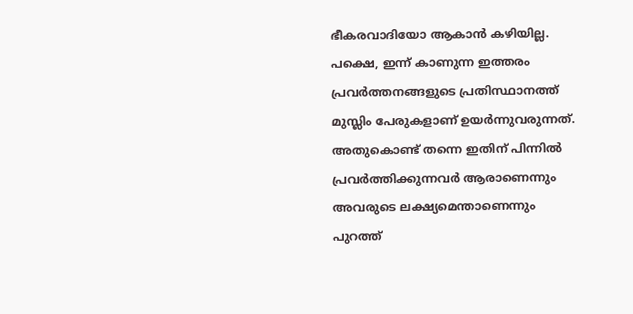ഭീകരവാദിയോ ആകാന്‍ കഴിയില്ല. പക്ഷെ, ഇന്ന് കാണുന്ന ഇത്തരം പ്രവര്‍ത്തനങ്ങളുടെ പ്രതിസ്ഥാനത്ത് മുസ്ലിം പേരുകളാണ് ഉയര്‍ന്നുവരുന്നത്. അതുകൊണ്ട് തന്നെ ഇതിന് പിന്നില്‍ പ്രവര്‍ത്തിക്കുന്നവര്‍ ആരാണെന്നും അവരുടെ ലക്ഷ്യമെന്താണെന്നും പുറത്ത്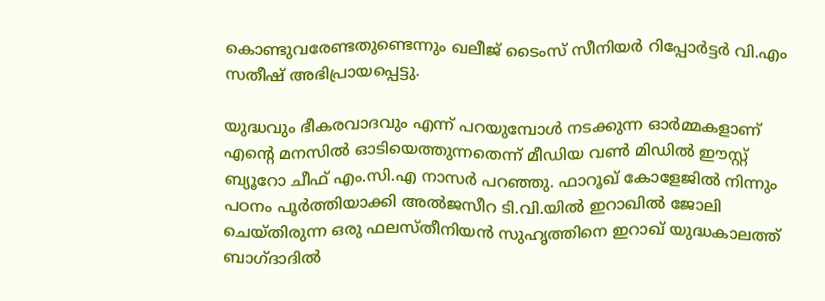കൊണ്ടുവരേണ്ടതുണ്ടെന്നും ഖലീജ് ടൈംസ് സീനിയര്‍ റിപ്പോര്‍ട്ടര്‍ വി.എം സതീഷ് അഭിപ്രായപ്പെട്ടു.

യുദ്ധവും ഭീകരവാദവും എന്ന് പറയുമ്പോള്‍ നടക്കുന്ന ഓര്‍മ്മകളാണ് എന്റെ മനസില്‍ ഓടിയെത്തുന്നതെന്ന് മീഡിയ വണ്‍ മിഡില്‍ ഈസ്റ്റ് ബ്യൂറോ ചീഫ് എം.സി.എ നാസര്‍ പറഞ്ഞു. ഫാറൂഖ് കോളേജില്‍ നിന്നും പഠനം പൂര്‍ത്തിയാക്കി അല്‍ജസീറ ടി.വി.യില്‍ ഇറാഖില്‍ ജോലി ചെയ്തിരുന്ന ഒരു ഫലസ്തീനിയന്‍ സുഹൃത്തിനെ ഇറാഖ് യുദ്ധകാലത്ത് ബാഗ്ദാദില്‍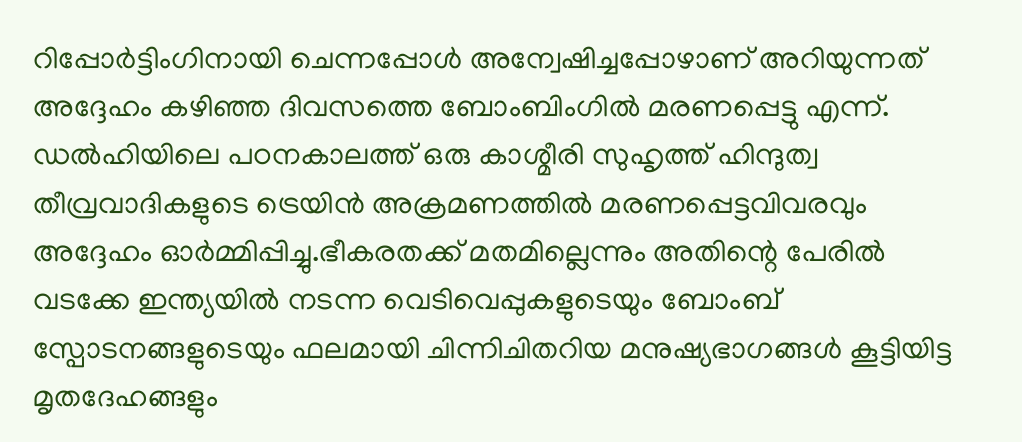റിപ്പോര്‍ട്ടിംഗിനായി ചെന്നപ്പോള്‍ അന്വേഷിച്ചപ്പോഴാണ് അറിയുന്നത് അദ്ദേഹം കഴിഞ്ഞ ദിവസത്തെ ബോംബിംഗില്‍ മരണപ്പെട്ടു എന്ന്. ഡല്‍ഹിയിലെ പഠനകാലത്ത് ഒരു കാശ്മീരി സുഹൃത്ത് ഹിന്ദുത്വ തീവ്രവാദികളുടെ ട്രെയിന്‍ അക്രമണത്തില്‍ മരണപ്പെട്ടവിവരവും അദ്ദേഹം ഓര്‍മ്മിപ്പിച്ചു.ഭീകരതക്ക് മതമില്ലെന്നും അതിന്റെ പേരില്‍ വടക്കേ ഇന്ത്യയില്‍ നടന്ന വെടിവെപ്പുകളുടെയും ബോംബ് സ്പോടനങ്ങളുടെയും ഫലമായി ചിന്നിചിതറിയ മനുഷ്യഭാഗങ്ങള്‍ കൂട്ടിയിട്ട മൃതദേഹങ്ങളും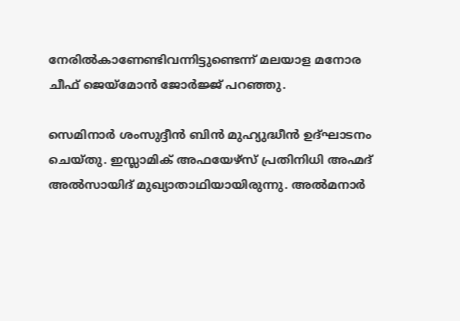നേരില്‍കാണേണ്ടിവന്നിട്ടുണ്ടെന്ന് മലയാള മനോര ചീഫ് ജെയ്മോന്‍ ജോര്‍ജ്ജ് പറഞ്ഞു.

സെമിനാര്‍ ശംസുദ്ദീന്‍ ബിന്‍ മുഹ്യുദ്ധീന്‍ ഉദ്ഘാടനം ചെയ്തു. ഇസ്ലാമിക് അഫയേഴ്സ് പ്രതിനിധി അഹ്മദ് അല്‍സായിദ് മുഖ്യാതാഥിയായിരുന്നു. അല്‍മനാര്‍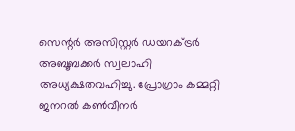സെന്റര്‍ അസിസ്റ്റര്‍ ഡയറക്ട്രര്‍ അബൂബക്കര്‍ സ്വലാഹി അധ്യക്ഷതവഹിച്ചു. പ്രോഗ്രാം കമ്മറ്റി ജനറല്‍ കണ്‍വീനര്‍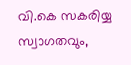വി.കെ സകരിയ്യ സ്വാഗതവും,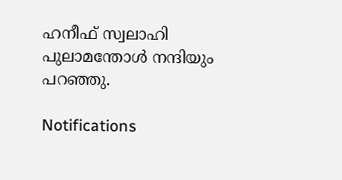ഹനീഫ് സ്വലാഹി പുലാമന്തോള്‍ നന്ദിയും പറഞ്ഞു.

Notifications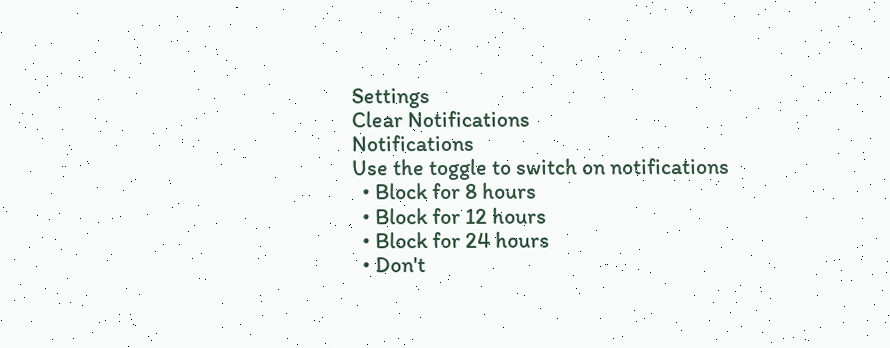Settings
Clear Notifications
Notifications
Use the toggle to switch on notifications
  • Block for 8 hours
  • Block for 12 hours
  • Block for 24 hours
  • Don't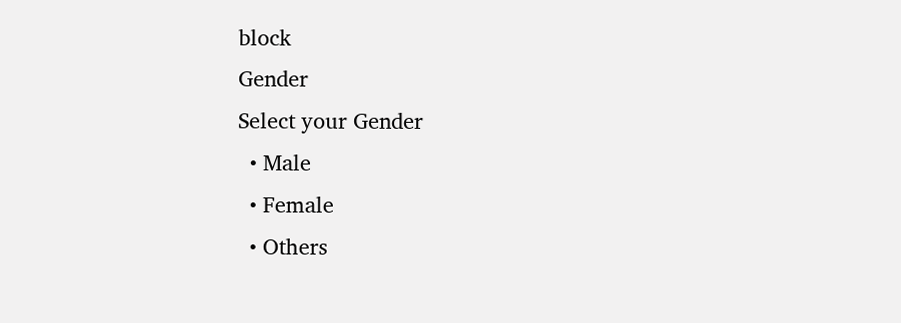block
Gender
Select your Gender
  • Male
  • Female
  • Others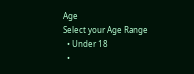Age
Select your Age Range
  • Under 18
  •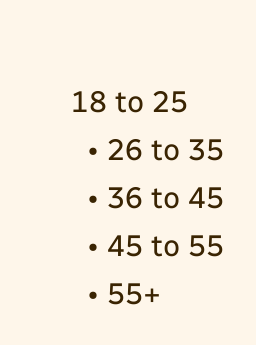18 to 25
  • 26 to 35
  • 36 to 45
  • 45 to 55
  • 55+